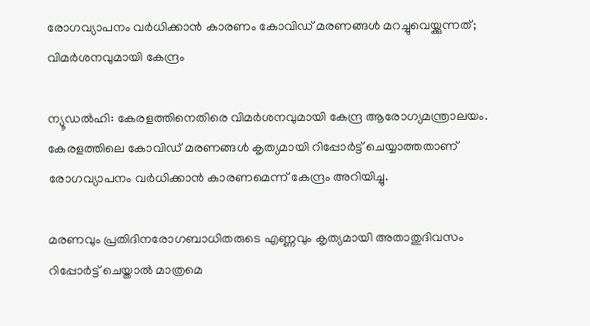രോഗവ്യാപനം വർധിക്കാൻ കാരണം കോവിഡ് മരണങ്ങൾ മറച്ചുവെയ്ക്കുന്നത്; വിമർശനവുമായി കേന്ദ്രം

ന്യൂഡൽഹി: കേരളത്തിനെതിരെ വിമർശനവുമായി കേന്ദ്ര ആരോഗ്യമന്ത്രാലയം. കേരളത്തിലെ കോവിഡ് മരണങ്ങൾ കൃത്യമായി റിപ്പോർട്ട് ചെയ്യാത്തതാണ് രോഗവ്യാപനം വർധിക്കാൻ കാരണമെന്ന് കേന്ദ്രം അറിയിച്ചു.

മരണവും പ്രതിദിനരോഗബാധിതരുടെ എണ്ണവും കൃത്യമായി അതാതുദിവസം റിപ്പോർട്ട് ചെയ്താൽ മാത്രമെ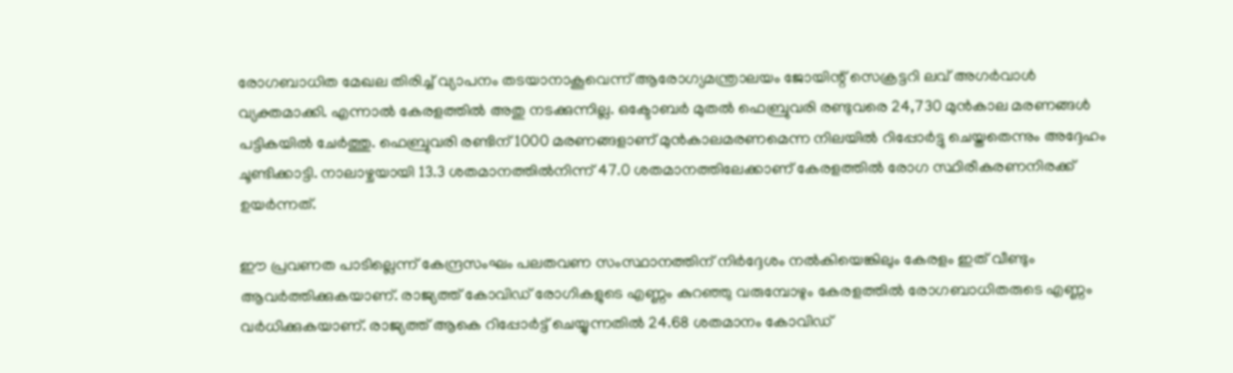രോഗബാധിത മേഖല തിരിച്ച് വ്യാപനം തടയാനാകൂവെന്ന് ആരോഗ്യമന്ത്രാലയം ജോയിന്റ് സെക്രട്ടറി ലവ് അഗർവാൾ വ്യക്തമാക്കി. എന്നാൽ കേരളത്തിൽ അതു നടക്കുന്നില്ല. ഒക്ടോബർ മുതൽ ഫെബ്രുവരി രണ്ടുവരെ 24,730 മുൻകാല മരണങ്ങൾ പട്ടികയിൽ ചേർത്തു. ഫെബ്രുവരി രണ്ടിന് 1000 മരണങ്ങളാണ് മുൻകാലമരണമെന്ന നിലയിൽ റിപ്പോർട്ടു ചെയ്തതെന്നും അദ്ദേഹം ചൂണ്ടിക്കാട്ടി. നാലാഴ്ചയായി 13.3 ശതമാനത്തിൽനിന്ന് 47.0 ശതമാനത്തിലേക്കാണ് കേരളത്തിൽ രോഗ സ്ഥിരീകരണനിരക്ക് ഉയർന്നത്.

ഈ പ്രവണത പാടില്ലെന്ന് കേന്ദ്രസംഘം പലതവണ സംസ്ഥാനത്തിന് നിർദ്ദേശം നൽകിയെങ്കിലും കേരളം ഇത് വീണ്ടും ആവർത്തിക്കുകയാണ്. രാജ്യത്ത് കോവിഡ് രോഗികളുടെ എണ്ണം കുറഞ്ഞു വരുമ്പോഴും കേരളത്തിൽ രോഗബാധിതരുടെ എണ്ണം വർധിക്കുകയാണ്. രാജ്യത്ത് ആകെ റിപ്പോർട്ട് ചെയ്യുന്നതിൽ 24.68 ശതമാനം കോവിഡ്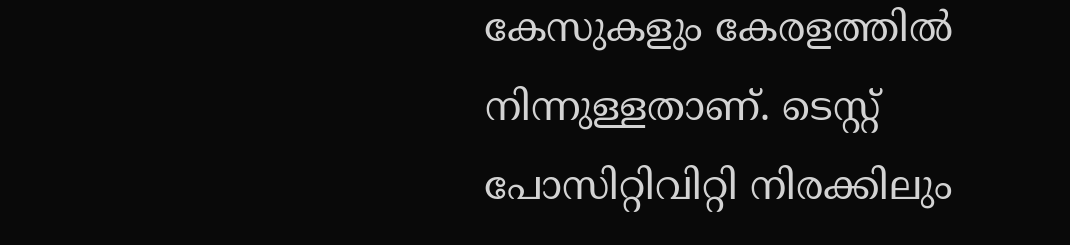കേസുകളും കേരളത്തിൽ നിന്നുള്ളതാണ്. ടെസ്റ്റ് പോസിറ്റിവിറ്റി നിരക്കിലും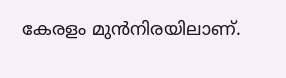കേരളം മുൻനിരയിലാണ്.